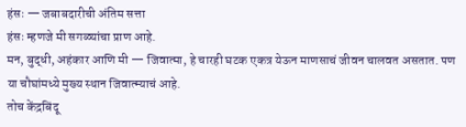हंसः — जबाबदारीची अंतिम सत्ता
हंसः म्हणजे मी सगळ्यांचा प्राण आहे.
मन, बुद्धी, अहंकार आणि मी — जिवात्मा, हे चारही घटक एकत्र येऊन माणसाचं जीवन चालवत असतात. पण या चौघांमध्ये मुख्य स्थान जिवात्म्याचं आहे.
तोच केंद्रबिंदू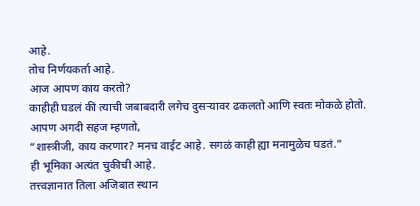आहे.
तोच निर्णयकर्ता आहे.
आज आपण काय करतो?
काहीही घडलं की त्याची जबाबदारी लगेच दुसऱ्यावर ढकलतो आणि स्वतः मोकळे होतो.
आपण अगदी सहज म्हणतो,
“शास्त्रीजी, काय करणार? मनच वाईट आहे. सगळं काही ह्या मनामुळेच घडतं.”
ही भूमिका अत्यंत चुकीची आहे.
तत्त्वज्ञानात तिला अजिबात स्थान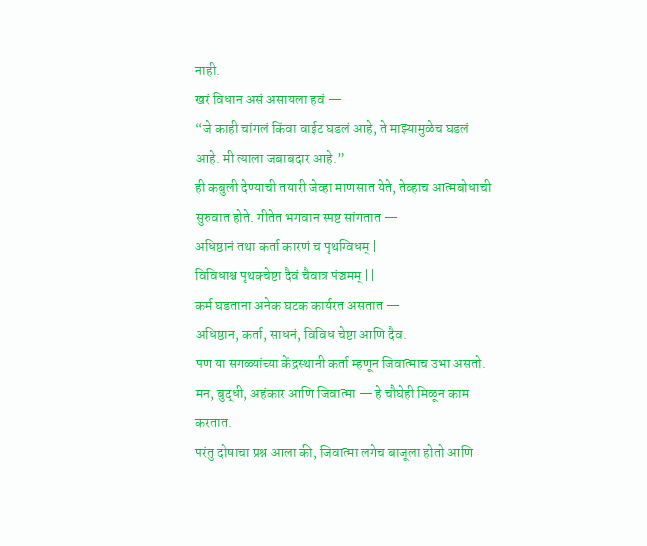नाही.
खरं विधान असं असायला हवं —
“जे काही चांगलं किंवा वाईट घडलं आहे, ते माझ्यामुळेच घडलं आहे. मी त्याला जबाबदार आहे.”
ही कबुली देण्याची तयारी जेव्हा माणसात येते, तेव्हाच आत्मबोधाची सुरुवात होते. गीतेत भगवान स्पष्ट सांगतात —
अधिष्ठानं तथा कर्ता कारणं च पृथग्विधम् |
विविधाश्च पृथक्चेष्टा दैवं चैवात्र पंञ्चमम् ||
कर्म घडताना अनेक घटक कार्यरत असतात —
अधिष्ठान, कर्ता, साधनं, विविध चेष्टा आणि दैव.
पण या सगळ्यांच्या केंद्रस्थानी कर्ता म्हणून जिवात्माच उभा असतो.
मन, बुद्धी, अहंकार आणि जिवात्मा — हे चौघेही मिळून काम करतात.
परंतु दोषाचा प्रश्न आला की, जिवात्मा लगेच बाजूला होतो आणि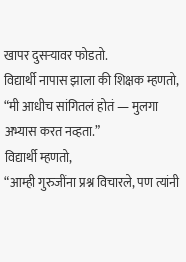खापर दुसऱ्यावर फोडतो.
विद्यार्थी नापास झाला की शिक्षक म्हणतो,
“मी आधीच सांगितलं होतं — मुलगा अभ्यास करत नव्हता.”
विद्यार्थी म्हणतो,
“आम्ही गुरुजींना प्रश्न विचारले, पण त्यांनी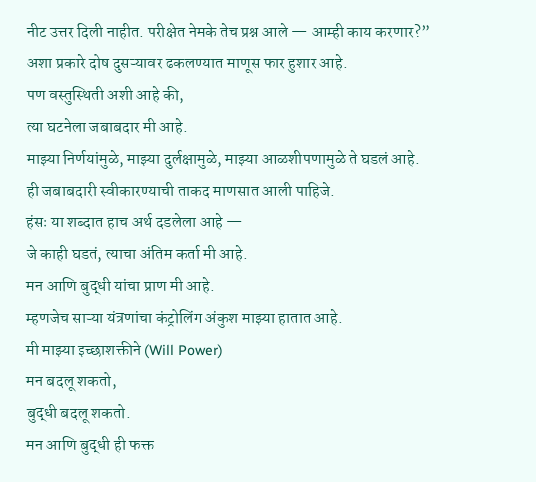नीट उत्तर दिली नाहीत. परीक्षेत नेमके तेच प्रश्न आले — आम्ही काय करणार?”
अशा प्रकारे दोष दुसऱ्यावर ढकलण्यात माणूस फार हुशार आहे.
पण वस्तुस्थिती अशी आहे की,
त्या घटनेला जबाबदार मी आहे.
माझ्या निर्णयांमुळे, माझ्या दुर्लक्षामुळे, माझ्या आळशीपणामुळे ते घडलं आहे.
ही जबाबदारी स्वीकारण्याची ताकद माणसात आली पाहिजे.
हंसः या शब्दात हाच अर्थ दडलेला आहे —
जे काही घडतं, त्याचा अंतिम कर्ता मी आहे.
मन आणि बुद्धी यांचा प्राण मी आहे.
म्हणजेच साऱ्या यंत्रणांचा कंट्रोलिंग अंकुश माझ्या हातात आहे.
मी माझ्या इच्छाशक्तीने (Will Power)
मन बदलू शकतो,
बुद्धी बदलू शकतो.
मन आणि बुद्धी ही फक्त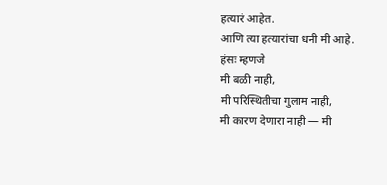हत्यारं आहेत.
आणि त्या हत्यारांचा धनी मी आहे.
हंसः म्हणजे
मी बळी नाही,
मी परिस्थितीचा गुलाम नाही,
मी कारण देणारा नाही — मी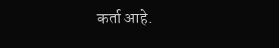कर्ता आहे.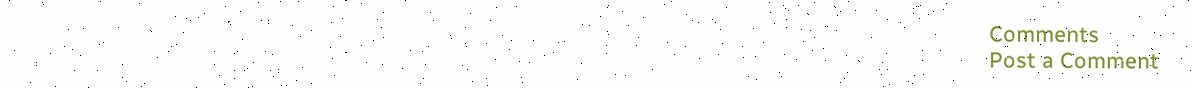Comments
Post a Comment